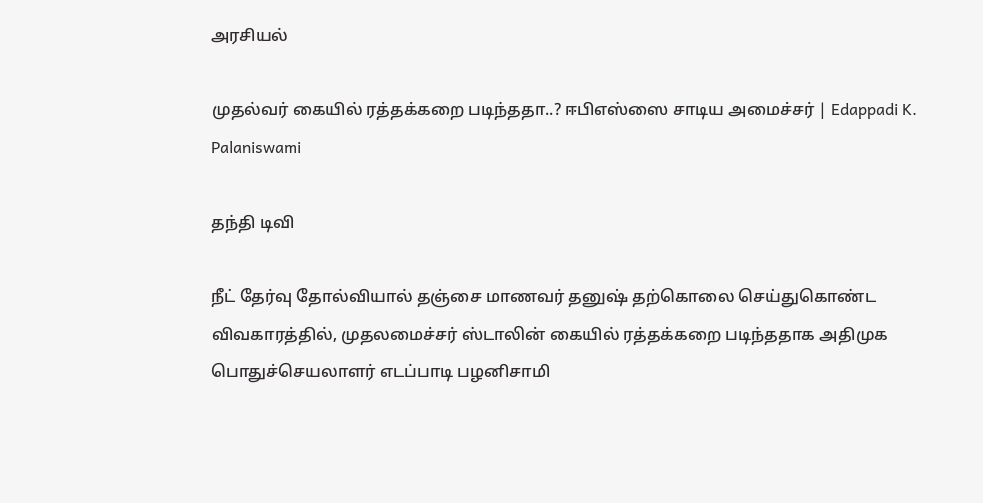அரசியல்

முதல்வர் கையில் ரத்தக்கறை படிந்ததா..? ஈபிஎஸ்ஸை சாடிய அமைச்சர் | Edappadi K. Palaniswami

தந்தி டிவி

நீட் தேர்வு தோல்வியால் தஞ்சை மாணவர் தனுஷ் தற்கொலை செய்துகொண்ட விவகாரத்தில், முதலமைச்சர் ஸ்டாலின் கையில் ரத்தக்கறை படிந்ததாக அதிமுக பொதுச்செயலாளர் எடப்பாடி பழனிசாமி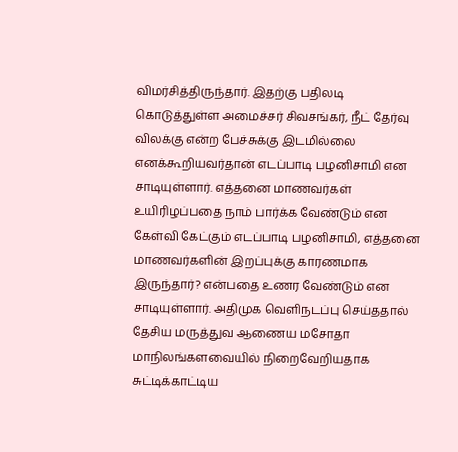விமர்சித்திருந்தார். இதற்கு பதிலடி கொடுத்துள்ள அமைச்சர் சிவசங்கர், நீட் தேர்வு விலக்கு என்ற பேச்சுக்கு இடமில்லை எனக்கூறியவர்தான் எடப்பாடி பழனிசாமி என சாடியுள்ளார். எத்தனை மாணவர்கள் உயிரிழப்பதை நாம் பார்க்க வேண்டும் என கேள்வி கேட்கும் எடப்பாடி பழனிசாமி, எத்தனை மாணவர்களின் இறப்புக்கு காரணமாக இருந்தார்? என்பதை உணர வேண்டும் என சாடியுள்ளார். அதிமுக வெளிநடப்பு செய்ததால் தேசிய மருத்துவ ஆணைய மசோதா மாநிலங்களவையில் நிறைவேறியதாக சுட்டிக்காட்டிய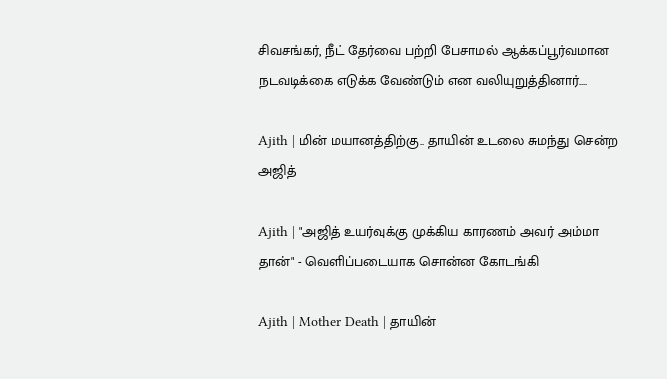சிவசங்கர், நீட் தேர்வை பற்றி பேசாமல் ஆக்கப்பூர்வமான நடவடிக்கை எடுக்க வேண்டும் என வலியுறுத்தினார்....

Ajith | மின் மயானத்திற்கு.. தாயின் உடலை சுமந்து சென்ற அஜித்

Ajith | "அஜித் உயர்வுக்கு முக்கிய காரணம் அவர் அம்மா தான்" - வெளிப்படையாக சொன்ன கோடங்கி

Ajith | Mother Death | தாயின்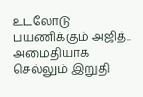உடலோடு பயணிக்கும் அஜித்.. அமைதியாக செல்லும் இறுதி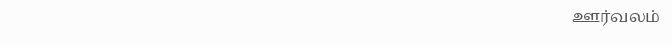ஊர்வலம்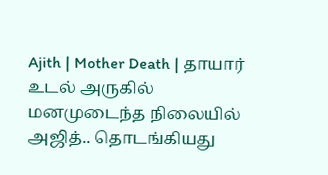Ajith | Mother Death | தாயார் உடல் அருகில் மனமுடைந்த நிலையில் அஜித்.. தொடங்கியது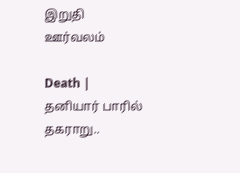இறுதி ஊர்வலம்

Death | தனியார் பாரில் தகராறு..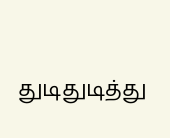துடிதுடித்து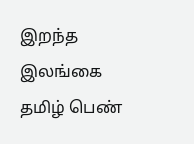இறந்த இலங்கை தமிழ் பெண்